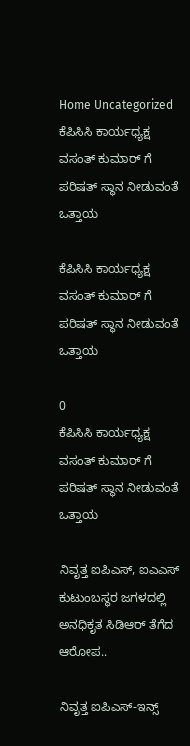Home Uncategorized ಕೆಪಿಸಿಸಿ ಕಾರ್ಯಧ್ಯಕ್ಷ ವಸಂತ್ ಕುಮಾರ್ ಗೆ ಪರಿಷತ್ ಸ್ಥಾನ ನೀಡುವಂತೆ ಒತ್ತಾಯ

ಕೆಪಿಸಿಸಿ ಕಾರ್ಯಧ್ಯಕ್ಷ ವಸಂತ್ ಕುಮಾರ್ ಗೆ ಪರಿಷತ್ ಸ್ಥಾನ ನೀಡುವಂತೆ ಒತ್ತಾಯ

0
ಕೆಪಿಸಿಸಿ ಕಾರ್ಯಧ್ಯಕ್ಷ ವಸಂತ್ ಕುಮಾರ್ ಗೆ ಪರಿಷತ್ ಸ್ಥಾನ ನೀಡುವಂತೆ ಒತ್ತಾಯ

ನಿವೃತ್ತ ಐಪಿಎಸ್, ಐಎಎಸ್ ಕುಟುಂಬಸ್ಥರ ಜಗಳದಲ್ಲಿ ಅನಧಿಕೃತ ಸಿಡಿಆರ್ ತೆಗೆದ ಆರೋಪ..

ನಿವೃತ್ತ ಐಪಿಎಸ್-ಇನ್ಸ್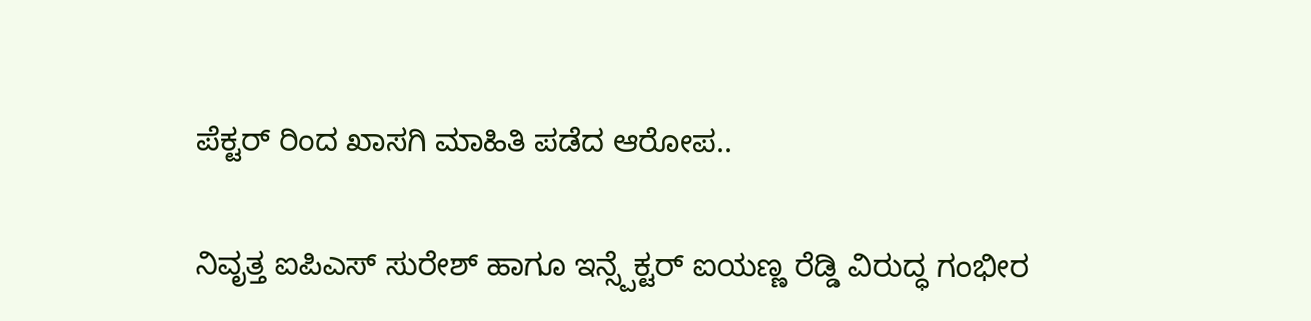ಪೆಕ್ಟರ್ ರಿಂದ ಖಾಸಗಿ ಮಾಹಿತಿ ಪಡೆದ ಆರೋಪ..

ನಿವೃತ್ತ ಐಪಿಎಸ್ ಸುರೇಶ್ ಹಾಗೂ ಇನ್ಸ್ಪೆಕ್ಟರ್ ಐಯಣ್ಣ ರೆಡ್ಡಿ ವಿರುದ್ಧ ಗಂಭೀರ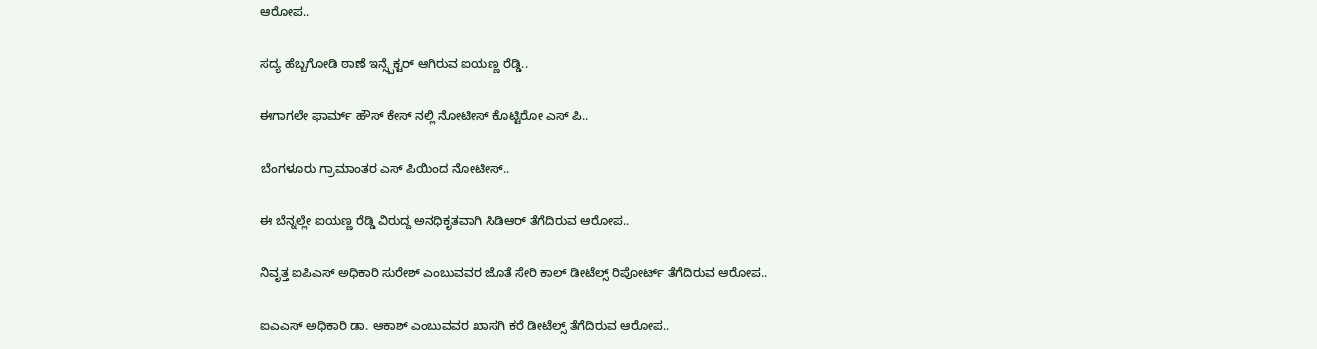ಆರೋಪ‌..

ಸದ್ಯ ಹೆಬ್ಬಗೋಡಿ ಠಾಣೆ ಇನ್ಸ್ಪೆಕ್ಟರ್ ಆಗಿರುವ ಐಯಣ್ಣ ರೆಡ್ಡಿ..

ಈಗಾಗಲೇ ಫಾರ್ಮ್ ಹೌಸ್ ಕೇಸ್ ನಲ್ಲಿ ನೋಟೀಸ್ ಕೊಟ್ಟಿರೋ ಎಸ್ ಪಿ..

ಬೆಂಗಳೂರು ಗ್ರಾಮಾಂತರ ಎಸ್ ಪಿಯಿಂದ ನೋಟೀಸ್..

ಈ ಬೆನ್ನಲ್ಲೇ ಐಯಣ್ಣ ರೆಡ್ಡಿ ವಿರುದ್ದ ಅನಧಿಕೃತವಾಗಿ ಸಿಡಿಆರ್ ತೆಗೆದಿರುವ ಆರೋಪ..

ನಿವೃತ್ತ ಐಪಿಎಸ್ ಅಧಿಕಾರಿ ಸುರೇಶ್ ಎಂಬುವವರ ಜೊತೆ ಸೇರಿ ಕಾಲ್ ಡೀಟೆಲ್ಸ್ ರಿಪೋರ್ಟ್ ತೆಗೆದಿರುವ ಆರೋಪ..

ಐಎಎಸ್ ಅಧಿಕಾರಿ ಡಾ. ಆಕಾಶ್ ಎಂಬುವವರ ಖಾಸಗಿ ಕರೆ ಡೀಟೆಲ್ಸ್ ತೆಗೆದಿರುವ ಆರೋಪ‌‌‌..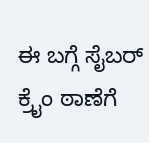ಈ ಬಗ್ಗೆ ಸೈಬರ್ ಕ್ರೈಂ ಠಾಣೆಗೆ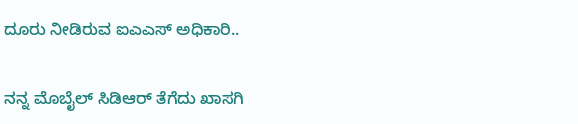ದೂರು ನೀಡಿರುವ ಐಎಎಸ್ ಅಧಿಕಾರಿ..

ನನ್ನ ಮೊಬೈಲ್ ಸಿಡಿಆರ್ ತೆಗೆದು ಖಾಸಗಿ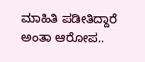ಮಾಹಿತಿ ಪಡೀತಿದ್ದಾರೆ ಅಂತಾ ಆರೋಪ..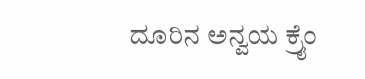ದೂರಿನ ಅನ್ವಯ ಕ್ರೈಂ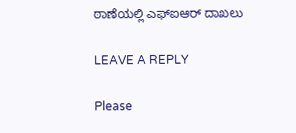ಠಾಣೆಯಲ್ಲಿ ಎಫ್ಐಆರ್ ದಾಖಲು

LEAVE A REPLY

Please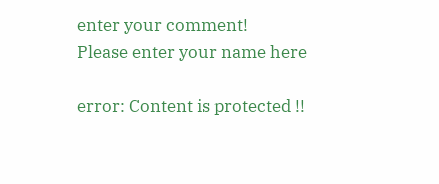enter your comment!
Please enter your name here

error: Content is protected !!